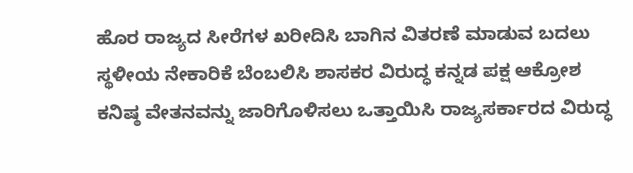ಹೊರ ರಾಜ್ಯದ ಸೀರೆಗಳ ಖರೀದಿಸಿ ಬಾಗಿನ ವಿತರಣೆ ಮಾಡುವ ಬದಲು ಸ್ಥಳೀಯ ನೇಕಾರಿಕೆ ಬೆಂಬಲಿಸಿ ಶಾಸಕರ ವಿರುದ್ಧ ಕನ್ನಡ ಪಕ್ಷ ಆಕ್ರೋಶ
ಕನಿಷ್ಠ ವೇತನವನ್ನು ಜಾರಿಗೊಳಿಸಲು ಒತ್ತಾಯಿಸಿ ರಾಜ್ಯಸರ್ಕಾರದ ವಿರುದ್ಧ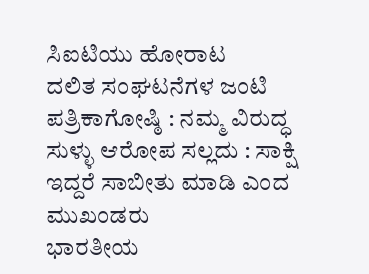ಸಿಐಟಿಯು ಹೋರಾಟ
ದಲಿತ ಸಂಘಟನೆಗಳ ಜಂಟಿ ಪತ್ರಿಕಾಗೋಷ್ಠಿ : ನಮ್ಮ ವಿರುದ್ಧ ಸುಳ್ಳು ಆರೋಪ ಸಲ್ಲದು : ಸಾಕ್ಷಿ ಇದ್ದರೆ ಸಾಬೀತು ಮಾಡಿ ಎಂದ ಮುಖಂಡರು
ಭಾರತೀಯ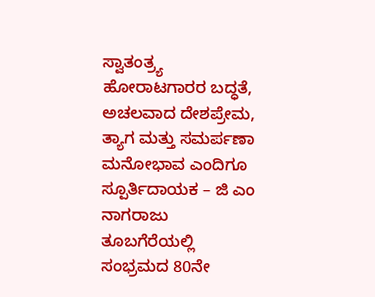ಸ್ವಾತಂತ್ರ್ಯ ಹೋರಾಟಗಾರರ ಬದ್ಧತೆ, ಅಚಲವಾದ ದೇಶಪ್ರೇಮ, ತ್ಯಾಗ ಮತ್ತು ಸಮರ್ಪಣಾ ಮನೋಭಾವ ಎಂದಿಗೂ ಸ್ಪೂರ್ತಿದಾಯಕ – ಜಿ ಎಂ ನಾಗರಾಜು
ತೂಬಗೆರೆಯಲ್ಲಿ ಸಂಭ್ರಮದ 80ನೇ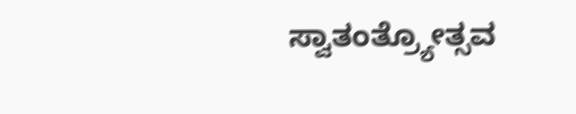ಸ್ವಾತಂತ್ರ್ಯೋತ್ಸವ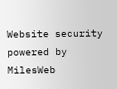Website security powered by MilesWeb